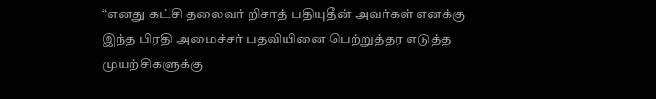“எனது கட்சி தலைவர் றிசாத் பதியுதீன் அவர்கள் எனக்கு இந்த பிரதி அமைச்சர் பதவியினை பெற்றுத்தர எடுத்த முயற்சிகளுக்கு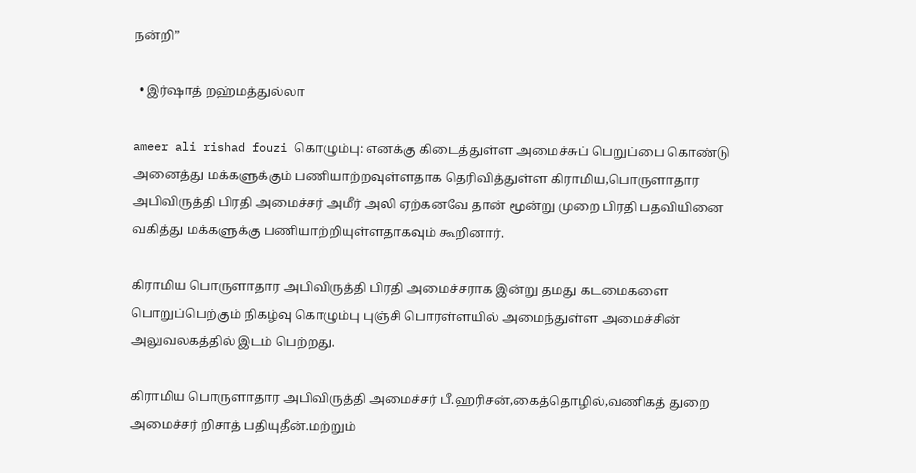நன்றி”

  • இர்ஷாத் றஹ்மத்துல்லா

ameer ali rishad fouzi கொழும்பு: எனக்கு கிடைத்துள்ள அமைச்சுப் பெறுப்பை கொண்டு அனைத்து மக்களுக்கும் பணியாற்றவுள்ளதாக தெரிவித்துள்ள கிராமிய,பொருளாதார அபிவிருத்தி பிரதி அமைச்சர் அமீர் அலி ஏற்கனவே தான் மூன்று முறை பிரதி பதவியினை வகித்து மக்களுக்கு பணியாற்றியுள்ளதாகவும் கூறினார்.

கிராமிய பொருளாதார அபிவிருத்தி பிரதி அமைச்சராக இன்று தமது கடமைகளை பொறுப்பெற்கும் நிகழ்வு கொழும்பு புஞ்சி பொரள்ளயில் அமைந்துள்ள அமைச்சின் அலுவலகத்தில் இடம் பெற்றது.

கிராமிய பொருளாதார அபிவிருத்தி அமைச்சர் பீ.ஹரிசன்,கைத்தொழில்,வணிகத் துறை அமைச்சர் றிசாத் பதியுதீன்.மற்றும்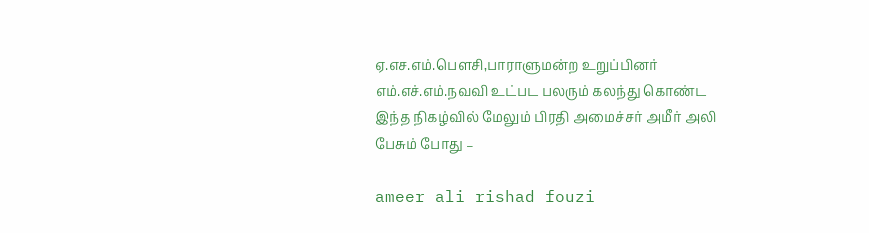ஏ.எச.எம்.பௌசி,பாராளுமன்ற உறுப்பினர் எம்.எச்.எம்.நவவி உட்பட பலரும் கலந்து கொண்ட இந்த நிகழ்வில் மேலும் பிரதி அமைச்சர் அமீர் அலி பேசும் போது –

ameer ali rishad fouzi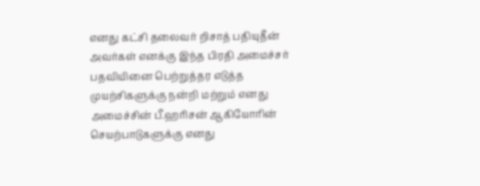எனது கட்சி தலைவர் றிசாத் பதியுதீன் அவர்கள் எனக்கு இந்த பிரதி அமைச்சர் பதவியினை பெற்றுத்தர எடுத்த முயற்சிகளுக்கு நன்றி மற்றும் எனது அமைச்சின் பீ.ஹரிசன் ஆகியோரின் செயற்பாடுகளுக்கு எனது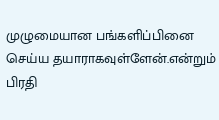முழுமையான பங்களிப்பினை செய்ய தயாராகவுள்ளேன்.என்றும் பிரதி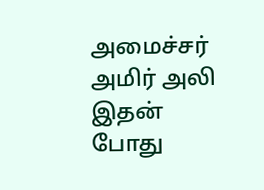அமைச்சர் அமிர் அலி இதன் போது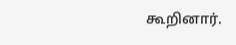கூறினார்.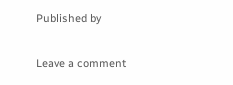Published by

Leave a comment